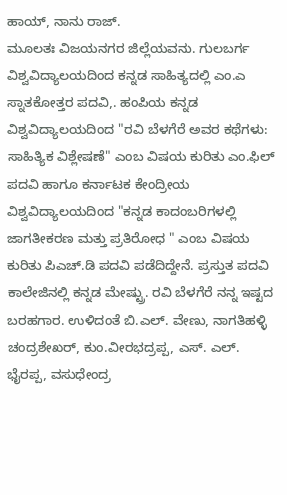ಹಾಯ್, ನಾನು ರಾಜ್.
ಮೂಲತಃ ವಿಜಯನಗರ ಜಿಲ್ಲೆಯವನು. ಗುಲಬರ್ಗ ವಿಶ್ವವಿದ್ಯಾಲಯದಿಂದ ಕನ್ನಡ ಸಾಹಿತ್ಯದಲ್ಲಿ ಎಂ.ಎ ಸ್ನಾತಕೋತ್ತರ ಪದವಿ,. ಹಂಪಿಯ ಕನ್ನಡ ವಿಶ್ವವಿದ್ಯಾಲಯದಿಂದ "ರವಿ ಬೆಳಗೆರೆ ಅವರ ಕಥೆಗಳು: ಸಾಹಿತ್ಯಿಕ ವಿಶ್ಲೇಷಣೆ" ಎಂಬ ವಿಷಯ ಕುರಿತು ಎಂ.ಫಿಲ್ ಪದವಿ ಹಾಗೂ ಕರ್ನಾಟಕ ಕೇಂದ್ರೀಯ ವಿಶ್ವವಿದ್ಯಾಲಯದಿಂದ "ಕನ್ನಡ ಕಾದಂಬರಿಗಳಲ್ಲಿ ಜಾಗತೀಕರಣ ಮತ್ತು ಪ್ರತಿರೋಧ " ಎಂಬ ವಿಷಯ ಕುರಿತು ಪಿಎಚ್.ಡಿ ಪದವಿ ಪಡೆದಿದ್ದೇನೆ. ಪ್ರಸ್ತುತ ಪದವಿ ಕಾಲೇಜಿನಲ್ಲಿ ಕನ್ನಡ ಮೇಷ್ಟ್ರು. ರವಿ ಬೆಳಗೆರೆ ನನ್ನ ಇಷ್ಟದ ಬರಹಗಾರ. ಉಳಿದಂತೆ ಬಿ.ಎಲ್. ವೇಣು, ನಾಗತಿಹಳ್ಳಿ ಚಂದ್ರಶೇಖರ್, ಕುಂ.ವೀರಭದ್ರಪ್ಪ, ಎಸ್. ಎಲ್. ಭೈರಪ್ಪ, ವಸುಧೇಂದ್ರ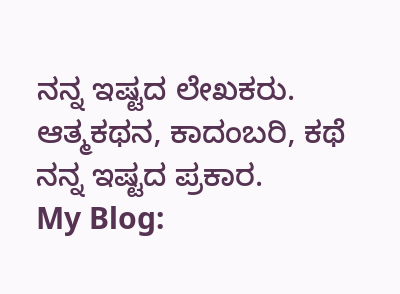ನನ್ನ ಇಷ್ಟದ ಲೇಖಕರು. ಆತ್ಮಕಥನ, ಕಾದಂಬರಿ, ಕಥೆ ನನ್ನ ಇಷ್ಟದ ಪ್ರಕಾರ.
My Blog: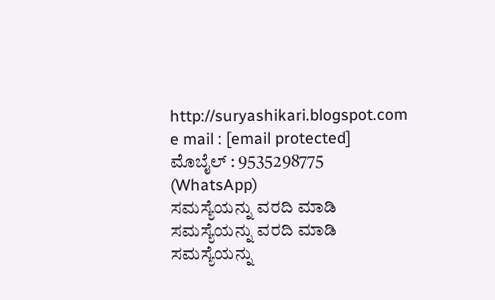http://suryashikari.blogspot.com
e mail : [email protected]
ಮೊಬೈಲ್ : 9535298775 (WhatsApp)
ಸಮಸ್ಯೆಯನ್ನು ವರದಿ ಮಾಡಿ
ಸಮಸ್ಯೆಯನ್ನು ವರದಿ ಮಾಡಿ
ಸಮಸ್ಯೆಯನ್ನು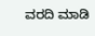ವರದಿ ಮಾಡಿ